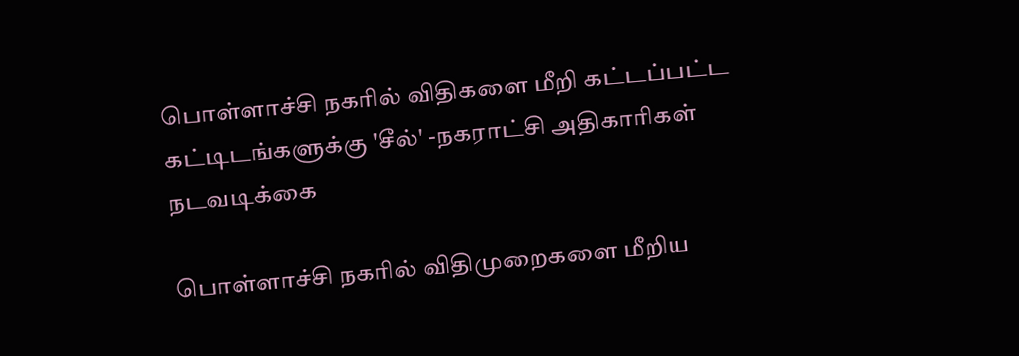பொள்ளாச்சி நகரில் விதிகளை மீறி கட்டப்பட்ட கட்டிடங்களுக்கு 'சீல்' -நகராட்சி அதிகாரிகள் நடவடிக்கை

பொள்ளாச்சி நகரில் விதிமுறைகளை மீறிய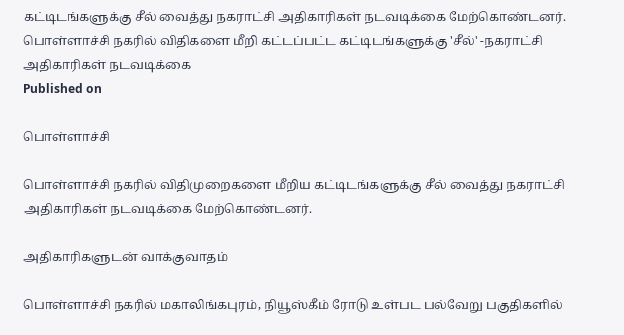கட்டிடங்களுக்கு சீல் வைத்து நகராட்சி அதிகாரிகள் நடவடிக்கை மேற்கொண்டனர்.
பொள்ளாச்சி நகரில் விதிகளை மீறி கட்டப்பட்ட கட்டிடங்களுக்கு 'சீல்' -நகராட்சி அதிகாரிகள் நடவடிக்கை
Published on

பொள்ளாச்சி

பொள்ளாச்சி நகரில் விதிமுறைகளை மீறிய கட்டிடங்களுக்கு சீல் வைத்து நகராட்சி அதிகாரிகள் நடவடிக்கை மேற்கொண்டனர்.

அதிகாரிகளுடன் வாக்குவாதம்

பொள்ளாச்சி நகரில் மகாலிங்கபுரம், நியூஸ்கீம் ரோடு உள்பட பல்வேறு பகுதிகளில்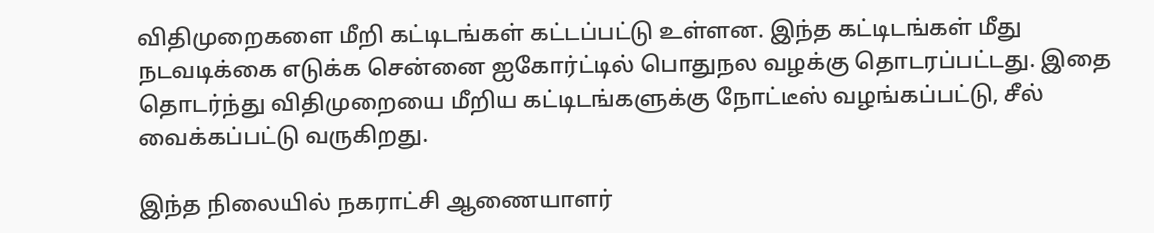விதிமுறைகளை மீறி கட்டிடங்கள் கட்டப்பட்டு உள்ளன. இந்த கட்டிடங்கள் மீது நடவடிக்கை எடுக்க சென்னை ஐகோர்ட்டில் பொதுநல வழக்கு தொடரப்பட்டது. இதை தொடர்ந்து விதிமுறையை மீறிய கட்டிடங்களுக்கு நோட்டீஸ் வழங்கப்பட்டு, சீல் வைக்கப்பட்டு வருகிறது.

இந்த நிலையில் நகராட்சி ஆணையாளர்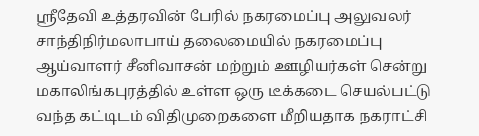ஸ்ரீதேவி உத்தரவின் பேரில் நகரமைப்பு அலுவலர் சாந்திநிர்மலாபாய் தலைமையில் நகரமைப்பு ஆய்வாளர் சீனிவாசன் மற்றும் ஊழியர்கள் சென்று மகாலிங்கபுரத்தில் உள்ள ஒரு டீக்கடை செயல்பட்டு வந்த கட்டிடம் விதிமுறைகளை மீறியதாக நகராட்சி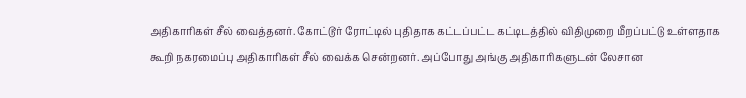அதிகாரிகள் சீல் வைத்தனர். கோட்டூர் ரோட்டில் புதிதாக கட்டப்பட்ட கட்டிடத்தில் விதிமுறை மீறப்பட்டு உள்ளதாக கூறி நகரமைப்பு அதிகாரிகள் சீல் வைக்க சென்றனர். அப்போது அங்கு அதிகாரிகளுடன் லேசான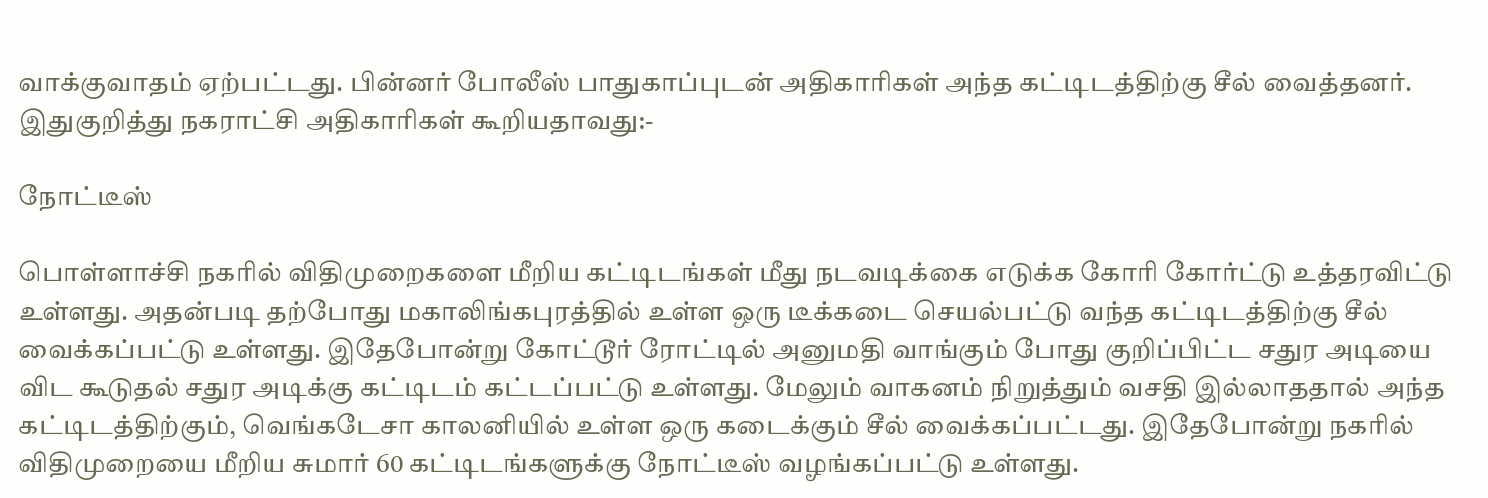வாக்குவாதம் ஏற்பட்டது. பின்னர் போலீஸ் பாதுகாப்புடன் அதிகாரிகள் அந்த கட்டிடத்திற்கு சீல் வைத்தனர். இதுகுறித்து நகராட்சி அதிகாரிகள் கூறியதாவது:-

நோட்டீஸ்

பொள்ளாச்சி நகரில் விதிமுறைகளை மீறிய கட்டிடங்கள் மீது நடவடிக்கை எடுக்க கோரி கோர்ட்டு உத்தரவிட்டு உள்ளது. அதன்படி தற்போது மகாலிங்கபுரத்தில் உள்ள ஒரு டீக்கடை செயல்பட்டு வந்த கட்டிடத்திற்கு சீல் வைக்கப்பட்டு உள்ளது. இதேபோன்று கோட்டூர் ரோட்டில் அனுமதி வாங்கும் போது குறிப்பிட்ட சதுர அடியை விட கூடுதல் சதுர அடிக்கு கட்டிடம் கட்டப்பட்டு உள்ளது. மேலும் வாகனம் நிறுத்தும் வசதி இல்லாததால் அந்த கட்டிடத்திற்கும், வெங்கடேசா காலனியில் உள்ள ஒரு கடைக்கும் சீல் வைக்கப்பட்டது. இதேபோன்று நகரில் விதிமுறையை மீறிய சுமார் 60 கட்டிடங்களுக்கு நோட்டீஸ் வழங்கப்பட்டு உள்ளது.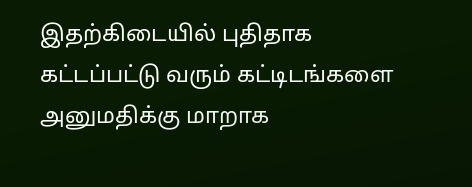இதற்கிடையில் புதிதாக கட்டப்பட்டு வரும் கட்டிடங்களை அனுமதிக்கு மாறாக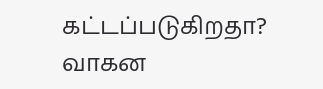கட்டப்படுகிறதா? வாகன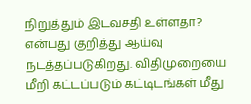நிறுத்தும் இடவசதி உள்ளதா? என்பது குறித்து ஆய்வு நடத்தப்படுகிறது. விதிமுறையை மீறி கட்டப்படும் கட்டிடங்கள் மீது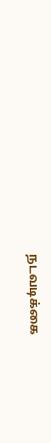நடவடிக்கை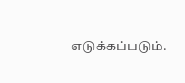எடுக்கப்படும்.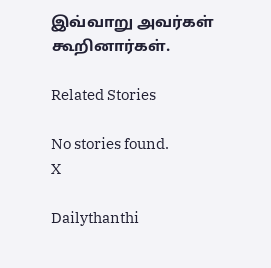இவ்வாறு அவர்கள் கூறினார்கள்.

Related Stories

No stories found.
X

Dailythanthi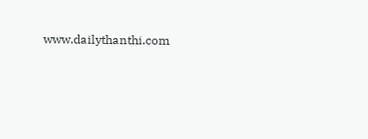www.dailythanthi.com